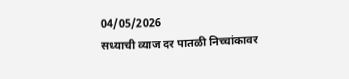04/05/2026
सध्याची व्याज दर पातळी निच्चांकावर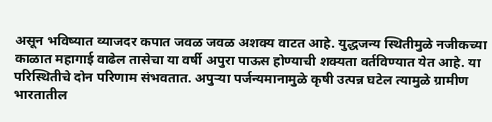असून भविष्यात व्याजदर कपात जवळ जवळ अशक्य वाटत आहे. युद्धजन्य स्थितीमुळे नजीकच्या काळात महागाई वाढेल तासेचा या वर्षी अपुरा पाऊस होण्याची शक्यता वर्तविण्यात येत आहे. या परिस्थितीचे दोन परिणाम संभवतात. अपुऱ्या पर्जन्यमानामुळे कृषी उत्पन्न घटेल त्यामुळे ग्रामीण भारतातील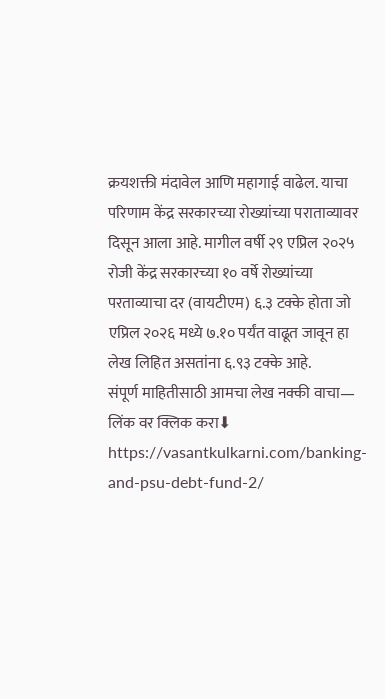क्रयशक्ती मंदावेल आणि महागाई वाढेल. याचा परिणाम केंद्र सरकारच्या रोख्यांच्या पराताव्यावर दिसून आला आहे. मागील वर्षी २९ एप्रिल २०२५ रोजी केंद्र सरकारच्या १० वर्षे रोख्यांच्या परताव्याचा दर (वायटीएम) ६.३ टक्के होता जो एप्रिल २०२६ मध्ये ७.१० पर्यंत वाढूत जावून हा लेख लिहित असतांना ६.९३ टक्के आहे.
संपूर्ण माहितीसाठी आमचा लेख नक्की वाचा— लिंक वर क्लिक करा⬇
https://vasantkulkarni.com/banking-and-psu-debt-fund-2/